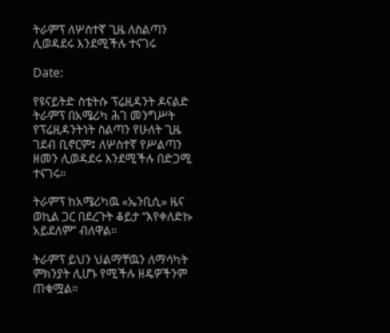ትራምፕ ለሦስተኛ ጊዜ ለስልጣን ሊወዳደሩ እንደሚችሉ ተናገሩ

Date:

የዩናይትድ ስቴትሱ ፕሬዚዳንት ዶናልድ ትራምፕ በአሜሪካ ሕገ መንግሥት የፕሬዚዳንትነት ስልጣን የሁለት ጊዜ ገደብ ቢኖርም፤ ለሦስተኛ የሥልጣን ዘመን ሊወዳደሩ እንደሚችሉ በድጋሚ ተናገሩ።

ትራምፕ ከአሜሪካዉ «ኤንቢሲ» ዜና ወኪል ጋር በደረጉት ቆይታ “እየቀለድኩ አይደለም” ብለዋል።

ትራምፕ ይህን ህልማቸዉን ለማሳካት ምክንያት ሊሆኑ የሚችሉ ዘዴዎችንም ጠቁሟል።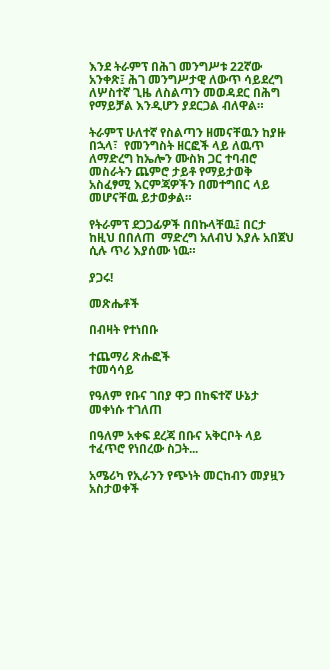እንደ ትራምፕ በሕገ መንግሥቱ 22ኛው  አንቀጽ፤ ሕገ መንግሥታዊ ለውጥ ሳይደረግ ለሦስተኛ ጊዜ ለስልጣን መወዳደር በሕግ የማይቻል እንዲሆን ያደርጋል ብለዋል።

ትራምፕ ሁለተኛ የስልጣን ዘመናቸዉን ከያዙ በኋላ፣  የመንግስት ዘርፎች ላይ ለዉጥ ለማድረግ ከኤሎን ሙስክ ጋር ተባብሮ መስራትን ጨምሮ ታይቶ የማይታወቅ አስፈፃሚ እርምጃዎችን በመተግበር ላይ መሆናቸዉ ይታወቃል።

የትራምፕ ደጋጋፊዎች በበኩላቸዉ፤ በርታ ከዚህ በበለጠ  ማድረግ አለብህ እያሉ አበጀህ ሲሉ ጥሪ እያሰሙ ነዉ።

ያጋሩ!

መጽሔቶች

በብዛት የተነበቡ

ተጨማሪ ጽሑፎች
ተመሳሳይ

የዓለም የቡና ገበያ ዋጋ በከፍተኛ ሁኔታ መቀነሱ ተገለጠ

በዓለም አቀፍ ደረጃ በቡና አቅርቦት ላይ ተፈጥሮ የነበረው ስጋት...

አሜሪካ የኢራንን የጭነት መርከብን መያዟን አስታወቀች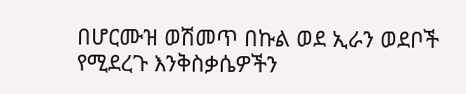በሆርሙዝ ወሽመጥ በኩል ወደ ኢራን ወደቦች የሚደረጉ እንቅስቃሴዎችን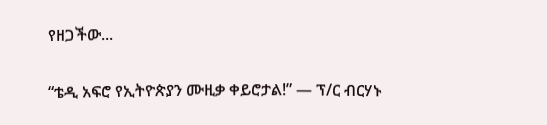የዘጋችው...

“ቴዲ አፍሮ የኢትዮጵያን ሙዚቃ ቀይሮታል!” — ፕ/ር ብርሃኑ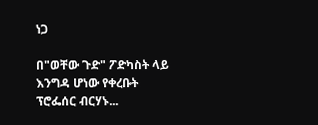ነጋ

በ"ወቸው ጉድ" ፖድካስት ላይ እንግዳ ሆነው የቀረቡት ፕሮፌሰር ብርሃኑ...